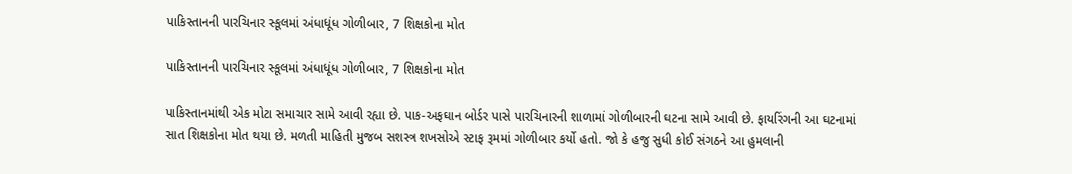પાકિસ્તાનની પારચિનાર સ્કૂલમાં અંધાધૂંધ ગોળીબાર, 7 શિક્ષકોના મોત

પાકિસ્તાનની પારચિનાર સ્કૂલમાં અંધાધૂંધ ગોળીબાર, 7 શિક્ષકોના મોત

પાકિસ્તાનમાંથી એક મોટા સમાચાર સામે આવી રહ્યા છે. પાક-અફઘાન બોર્ડર પાસે પારચિનારની શાળામાં ગોળીબારની ઘટના સામે આવી છે. ફાયરિંગની આ ઘટનામાં સાત શિક્ષકોના મોત થયા છે. મળતી માહિતી મુજબ સશસ્ત્ર શખસોએ સ્ટાફ રૂમમાં ગોળીબાર કર્યો હતો. જો કે હજુ સુધી કોઈ સંગઠને આ હુમલાની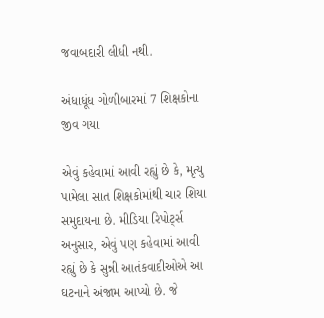જવાબદારી લીધી નથી.

અંધાધૂંધ ગોળીબારમાં 7 શિક્ષકોના જીવ ગયા

એવું કહેવામાં આવી રહ્યું છે કે, મૃત્યુ પામેલા સાત શિક્ષકોમાંથી ચાર શિયા સમુદાયના છે. મીડિયા રિપોર્ટ્સ અનુસાર, એવું પણ કહેવામાં આવી રહ્યું છે કે સુન્ની આતંકવાદીઓએ આ ઘટનાને અંજામ આપ્યો છે. જે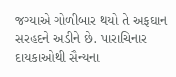જગ્યાએ ગોળીબાર થયો તે અફઘાન સરહદને અડીને છે. પારાચિનાર દાયકાઓથી સૈન્યના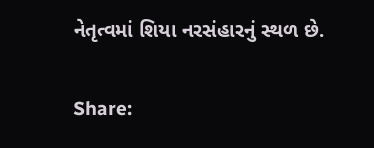નેતૃત્વમાં શિયા નરસંહારનું સ્થળ છે.

Share: